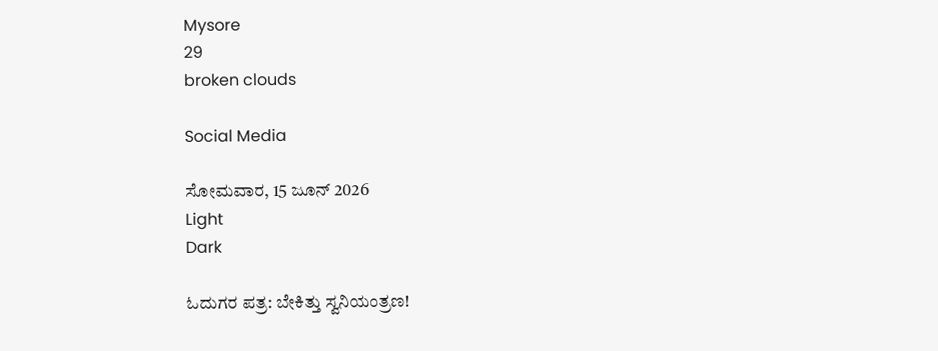Mysore
29
broken clouds

Social Media

ಸೋಮವಾರ, 15 ಜೂನ್ 2026
Light
Dark

ಓದುಗರ ಪತ್ರ: ಬೇಕಿತ್ತು ಸ್ವನಿಯಂತ್ರಣ!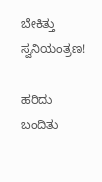ಬೇಕಿತ್ತು ಸ್ವನಿಯಂತ್ರಣ!

ಹರಿದು ಬಂದಿತು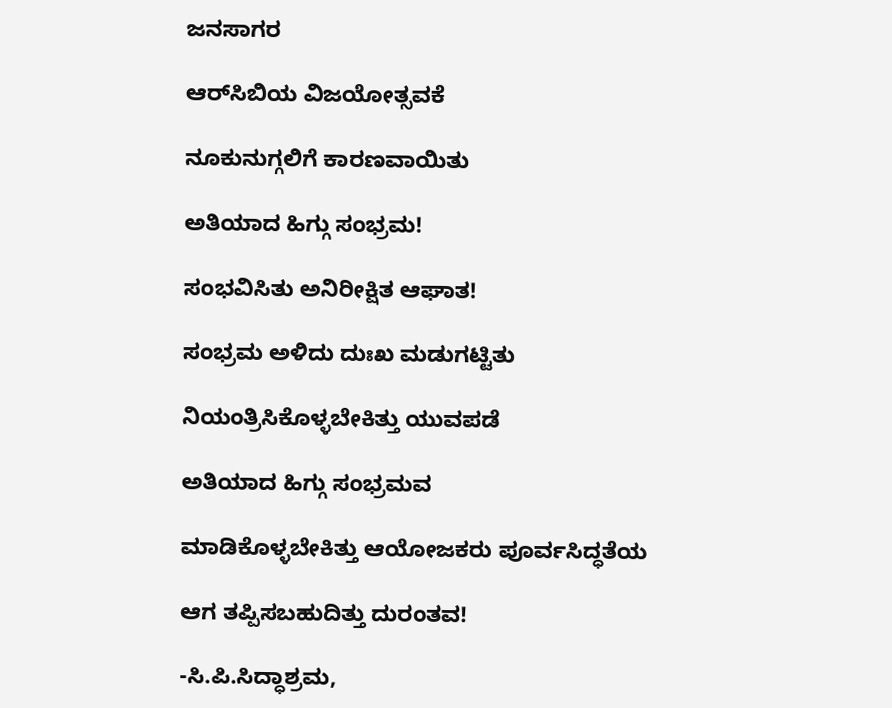ಜನಸಾಗರ

ಆರ್‌ಸಿಬಿಯ ವಿಜಯೋತ್ಸವಕೆ

ನೂಕುನುಗ್ಗಲಿಗೆ ಕಾರಣವಾಯಿತು

ಅತಿಯಾದ ಹಿಗ್ಗು ಸಂಭ್ರಮ!

ಸಂಭವಿಸಿತು ಅನಿರೀಕ್ಷಿತ ಆಘಾತ!

ಸಂಭ್ರಮ ಅಳಿದು ದುಃಖ ಮಡುಗಟ್ಟಿತು

ನಿಯಂತ್ರಿಸಿಕೊಳ್ಳಬೇಕಿತ್ತು ಯುವಪಡೆ

ಅತಿಯಾದ ಹಿಗ್ಗು ಸಂಭ್ರಮವ

ಮಾಡಿಕೊಳ್ಳಬೇಕಿತ್ತು ಆಯೋಜಕರು ಪೂರ್ವಸಿದ್ಧತೆಯ

ಆಗ ತಪ್ಪಿಸಬಹುದಿತ್ತು ದುರಂತವ!

-ಸಿ.ಪಿ.ಸಿದ್ಧಾಶ್ರಮ,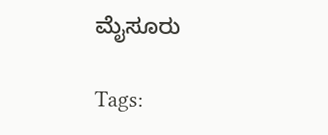ಮೈಸೂರು

Tags: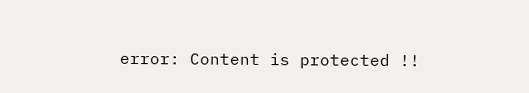error: Content is protected !!